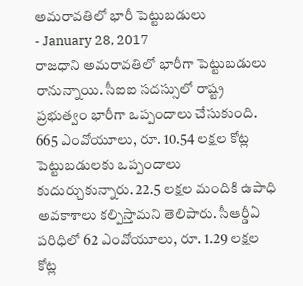అమరావతిలో భారీ పెట్టుబడులు
- January 28, 2017
రాజధాని అమరావతిలో భారీగా పెట్టుబడులు రానున్నాయి. సీఐఐ సదస్సులో రాష్ట్ర ప్రభుత్వం భారీగా ఒప్పందాలు చేసుకుంది. 665 ఎంవోయూలు, రూ. 10.54 లక్షల కోట్ల పెట్టుబడులకు ఒప్పందాలు కుదుర్చుకున్నారు. 22.5 లక్షల మందికి ఉపాధి అవకాశాలు కల్పిస్తామని తెలిపారు. సీఆర్డీఏ పరిధిలో 62 ఎంవోయూలు, రూ. 1.29 లక్షల కోట్ల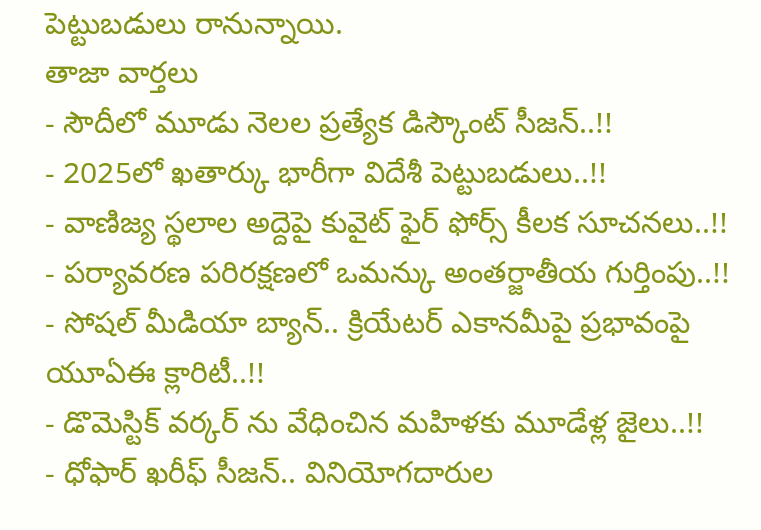పెట్టుబడులు రానున్నాయి.
తాజా వార్తలు
- సౌదీలో మూడు నెలల ప్రత్యేక డిస్కౌంట్ సీజన్..!!
- 2025లో ఖతార్కు భారీగా విదేశీ పెట్టుబడులు..!!
- వాణిజ్య స్థలాల అద్దెపై కువైట్ ఫైర్ ఫోర్స్ కీలక సూచనలు..!!
- పర్యావరణ పరిరక్షణలో ఒమన్కు అంతర్జాతీయ గుర్తింపు..!!
- సోషల్ మీడియా బ్యాన్.. క్రియేటర్ ఎకానమీపై ప్రభావంపై యూఏఈ క్లారిటీ..!!
- డొమెస్టిక్ వర్కర్ ను వేధించిన మహిళకు మూడేళ్ల జైలు..!!
- ధోఫార్ ఖరీఫ్ సీజన్.. వినియోగదారుల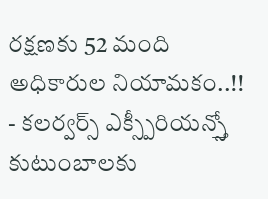రక్షణకు 52 మంది అధికారుల నియామకం..!!
- కలర్వర్స్ ఎక్స్పీరియన్స్తో కుటుంబాలకు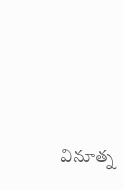వినూత్న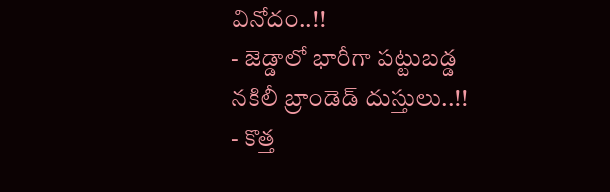వినోదం..!!
- జెడ్డాలో భారీగా పట్టుబడ్డ నకిలీ బ్రాండెడ్ దుస్తులు..!!
- కొత్త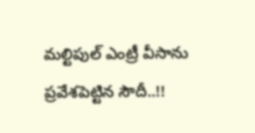మల్టిపుల్ ఎంట్రీ వీసాను ప్రవేశపెట్టిన సౌదీ..!!